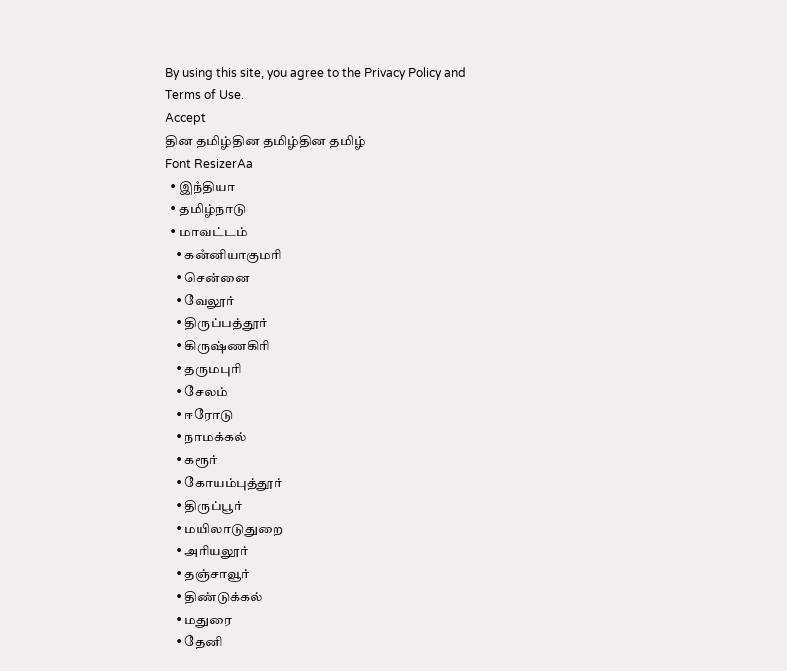By using this site, you agree to the Privacy Policy and Terms of Use.
Accept
தின தமிழ்தின தமிழ்தின தமிழ்
Font ResizerAa
  • இநஂதியா
  • தமிழ்நாடு
  • மாவட்டம்
    • கனஂனியாகுமரி
    • சென்னை
    • வேலூர்
    • திருப்பத்தூர்
    • கிருஷ்ணகிரி
    • தருமபுரி
    • சேலம்
    • ஈரோடு
    • நாமக்கல்
    • கரூர்
    • கோயம்புத்தூர்
    • திருப்பூர்
    • மயிலாடுதுறை
    • அரியலூர்
    • தஞ்சாவூர்
    • திண்டுக்கல்
    • மதுரை
    • தேனி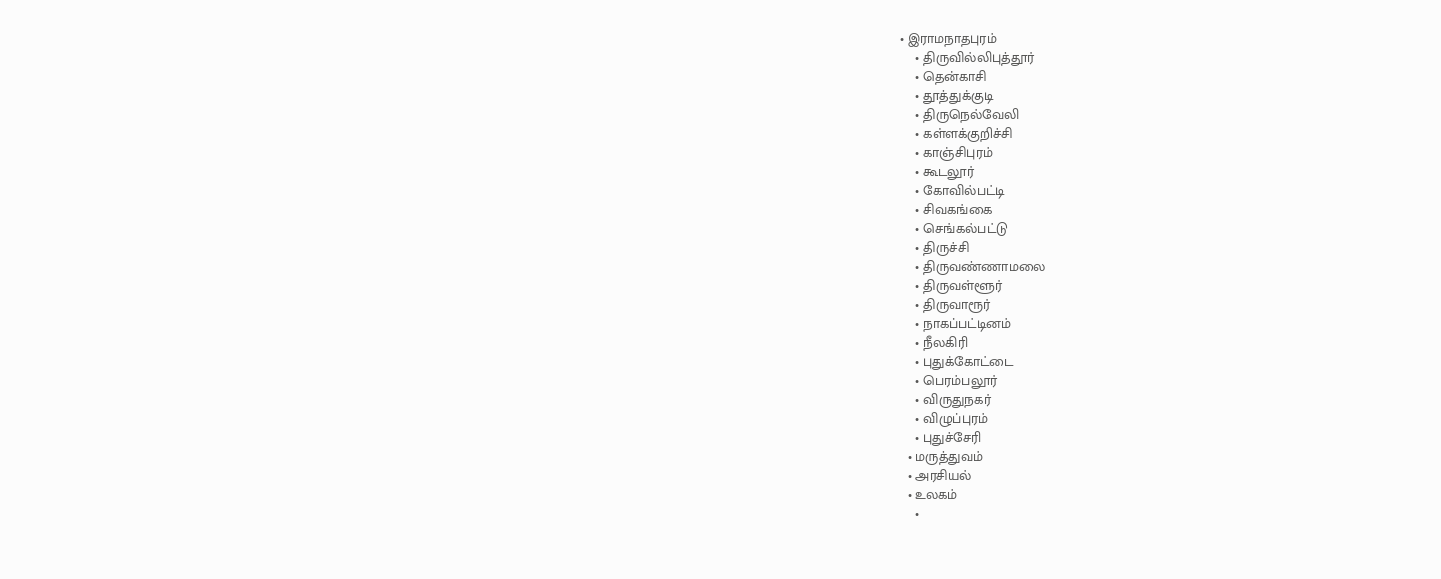• இராமநாதபுரம்
    • திருவில்லிபுத்தூர்
    • தென்காசி
    • தூத்துக்குடி
    • திருநெல்வேலி
    • கள்ளக்குறிச்சி
    • காஞ்சிபுரம்
    • கூடலூர்
    • கோவில்பட்டி
    • சிவகங்கை
    • செங்கல்பட்டு
    • திருச்சி
    • திருவண்ணாமலை
    • திருவள்ளூர்
    • திருவாரூர்
    • நாகப்பட்டினம்
    • நீலகிரி
    • புதுக்கோட்டை
    • பெரம்பலூர்
    • விருதுநகர்
    • விழுப்புரம்
    • புதுச்சேரி
  • மருத்துவம்
  • அரசியல்
  • உலகம்
    •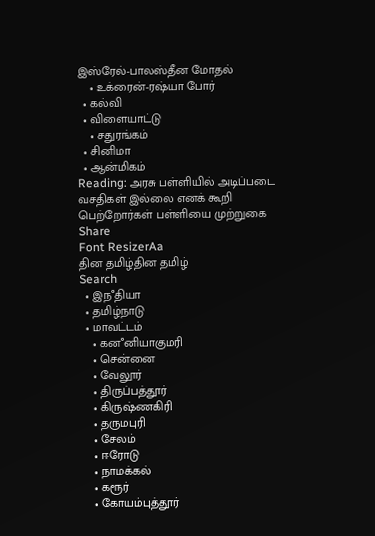இஸ்ரேல்-பாலஸ்தீன மோதல்
    • உக்ரைன்-ரஷ்யா போர்
  • கல்வி
  • விளையாட்டு
    • சதுரங்கம்
  • சினிமா
  • ஆன்மிகம்
Reading: அரசு பள்ளியில் அடிப்படை வசதிகள் இல்லை எனக் கூறி பெற்றோர்கள் பள்ளியை முற்றுகை
Share
Font ResizerAa
தின தமிழ்தின தமிழ்
Search
  • இநஂதியா
  • தமிழ்நாடு
  • மாவட்டம்
    • கனஂனியாகுமரி
    • சென்னை
    • வேலூர்
    • திருப்பத்தூர்
    • கிருஷ்ணகிரி
    • தருமபுரி
    • சேலம்
    • ஈரோடு
    • நாமக்கல்
    • கரூர்
    • கோயம்புத்தூர்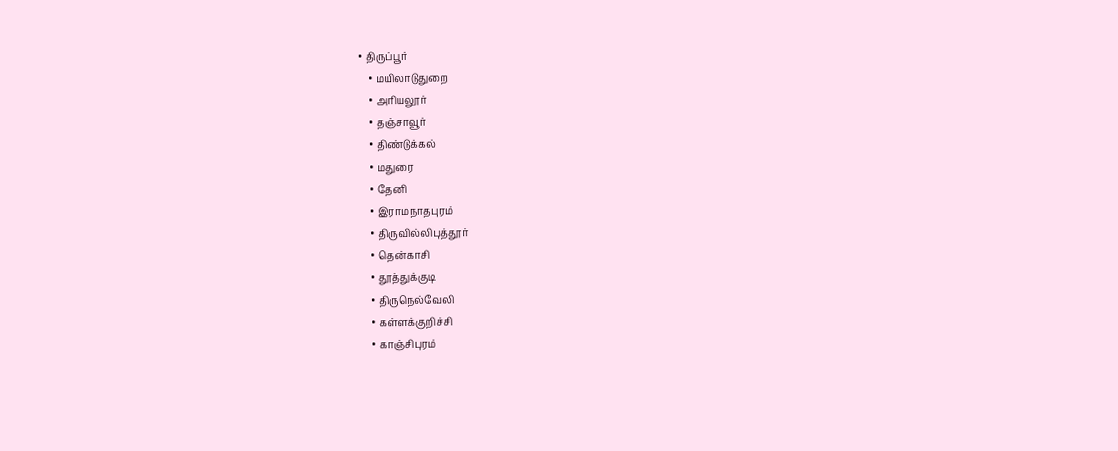• திருப்பூர்
    • மயிலாடுதுறை
    • அரியலூர்
    • தஞ்சாவூர்
    • திண்டுக்கல்
    • மதுரை
    • தேனி
    • இராமநாதபுரம்
    • திருவில்லிபுத்தூர்
    • தென்காசி
    • தூத்துக்குடி
    • திருநெல்வேலி
    • கள்ளக்குறிச்சி
    • காஞ்சிபுரம்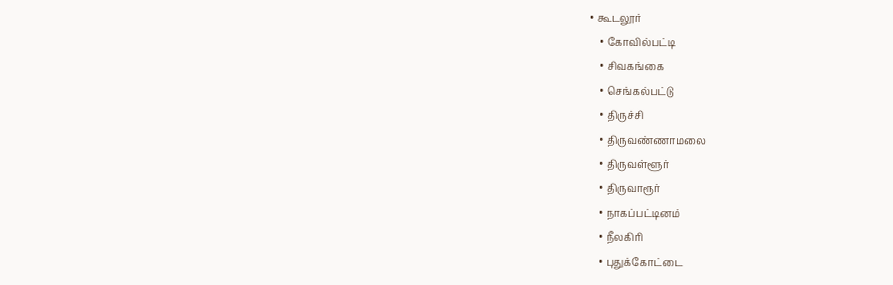• கூடலூர்
    • கோவில்பட்டி
    • சிவகங்கை
    • செங்கல்பட்டு
    • திருச்சி
    • திருவண்ணாமலை
    • திருவள்ளூர்
    • திருவாரூர்
    • நாகப்பட்டினம்
    • நீலகிரி
    • புதுக்கோட்டை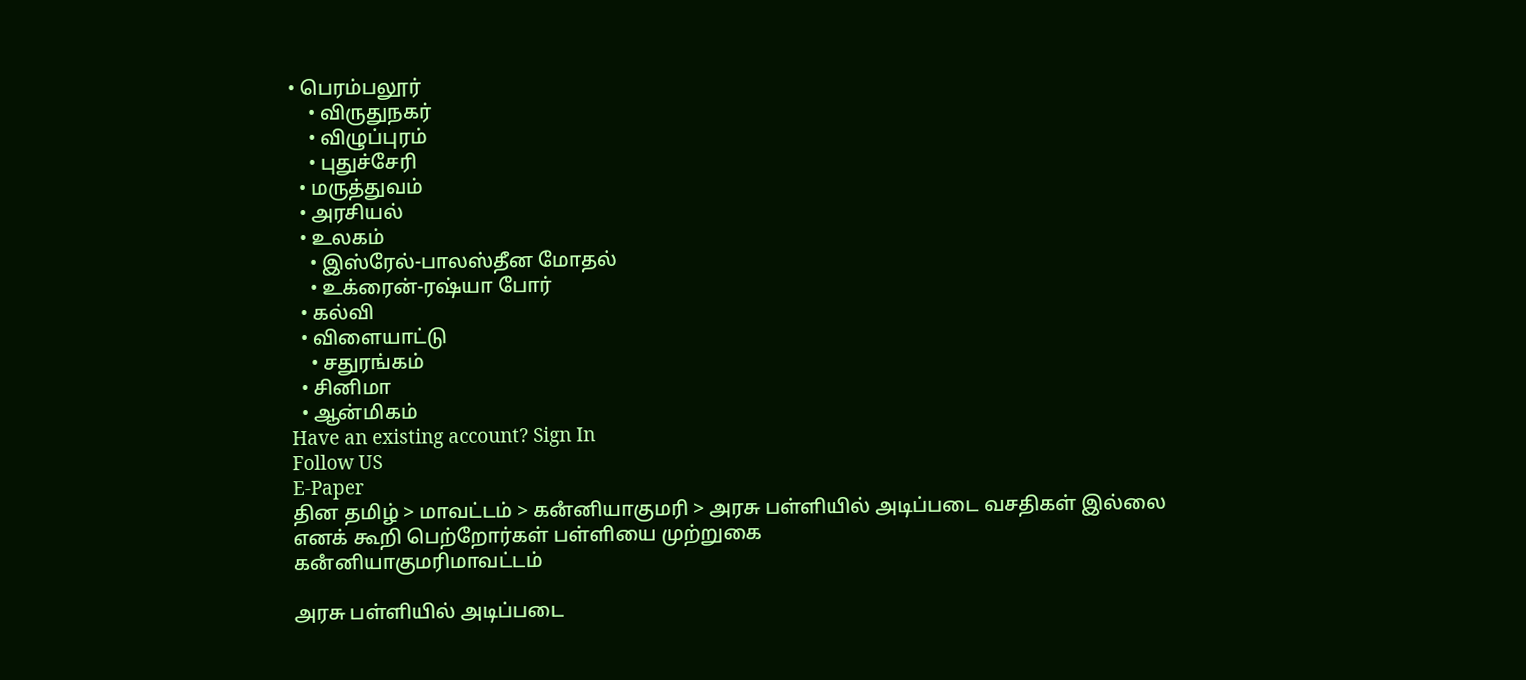• பெரம்பலூர்
    • விருதுநகர்
    • விழுப்புரம்
    • புதுச்சேரி
  • மருத்துவம்
  • அரசியல்
  • உலகம்
    • இஸ்ரேல்-பாலஸ்தீன மோதல்
    • உக்ரைன்-ரஷ்யா போர்
  • கல்வி
  • விளையாட்டு
    • சதுரங்கம்
  • சினிமா
  • ஆன்மிகம்
Have an existing account? Sign In
Follow US
E-Paper
தின தமிழ் > மாவட்டம் > கனஂனியாகுமரி > அரசு பள்ளியில் அடிப்படை வசதிகள் இல்லை எனக் கூறி பெற்றோர்கள் பள்ளியை முற்றுகை
கனஂனியாகுமரிமாவட்டம்

அரசு பள்ளியில் அடிப்படை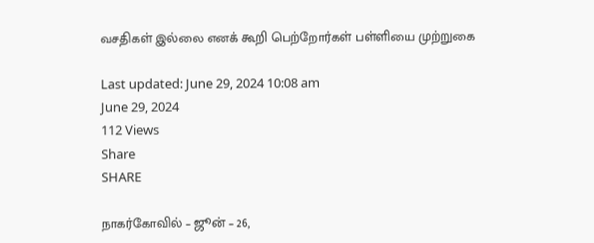வசதிகள் இல்லை எனக் கூறி பெற்றோர்கள் பள்ளியை முற்றுகை

Last updated: June 29, 2024 10:08 am
June 29, 2024
112 Views
Share
SHARE

நாகர்கோவில் – ஜூன் – 26,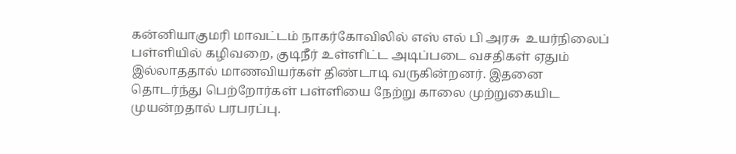கன்னியாகுமரி மாவட்டம் நாகர்கோவிலில் எஸ் எல் பி அரசு  உயர்நிலைப் பள்ளியில் கழிவறை, குடிநீர் உள்ளிட்ட அடிப்படை வசதிகள் ஏதும் இல்லாததால் மாணவியர்கள் திண்டாடி வருகின்றனர். இதனை தொடர்ந்து பெற்றோர்கள் பள்ளியை நேற்று காலை முற்றுகையிட முயன்றதால் பரபரப்பு.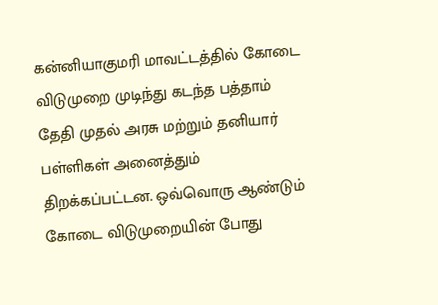கன்னியாகுமரி மாவட்டத்தில் கோடை விடுமுறை முடிந்து கடந்த பத்தாம் தேதி முதல் அரசு மற்றும் தனியார் பள்ளிகள் அனைத்தும் திறக்கப்பட்டன. ஒவ்வொரு ஆண்டும் கோடை விடுமுறையின் போது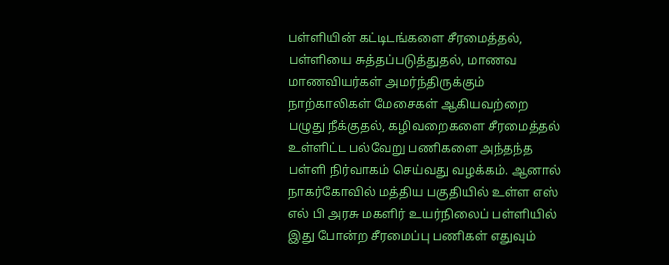பள்ளியின் கட்டிடங்களை சீரமைத்தல், பள்ளியை சுத்தப்படுத்துதல், மாணவ மாணவியர்கள் அமர்ந்திருக்கும் நாற்காலிகள் மேசைகள் ஆகியவற்றை பழுது நீக்குதல், கழிவறைகளை சீரமைத்தல் உள்ளிட்ட பல்வேறு பணிகளை அந்தந்த பள்ளி நிர்வாகம் செய்வது வழக்கம். ஆனால் நாகர்கோவில் மத்திய பகுதியில் உள்ள எஸ் எல் பி அரசு மகளிர் உயர்நிலைப் பள்ளியில் இது போன்ற சீரமைப்பு பணிகள் எதுவும்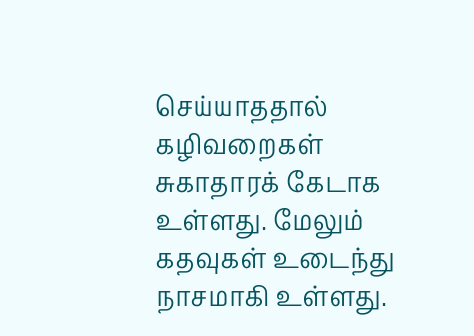செய்யாததால் கழிவறைகள் சுகாதாரக் கேடாக உள்ளது. மேலும் கதவுகள் உடைந்து நாசமாகி உள்ளது.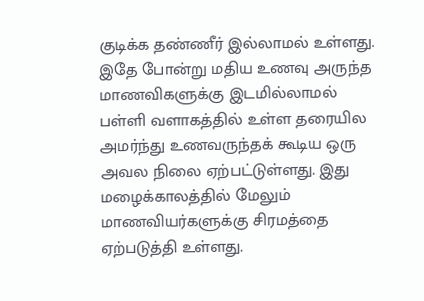குடிக்க தண்ணீர் இல்லாமல் உள்ளது. இதே போன்று மதிய உணவு அருந்த  மாணவிகளுக்கு இடமில்லாமல் பள்ளி வளாகத்தில் உள்ள தரையில அமர்ந்து உணவருந்தக் கூடிய ஒரு அவல நிலை ஏற்பட்டுள்ளது. இது மழைக்காலத்தில் மேலும் மாணவியர்களுக்கு சிரமத்தை ஏற்படுத்தி உள்ளது.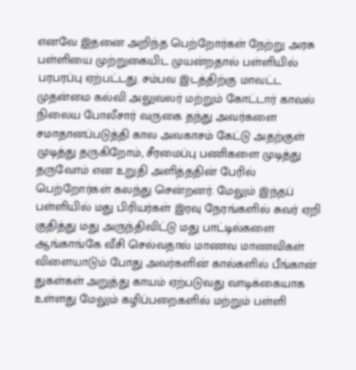எனவே இதனை அறிந்த பெற்றோர்கள் நேற்று அரசு பள்ளியை முற்றுகையிட முயன்றதால் பள்ளியில் பரபரப்பு ஏற்பட்டது. சம்பவ இடத்திற்கு மாவட்ட முதன்மை கல்வி அலுவலர் மற்றும் கோட்டார் காவல் நிலைய போலீசார் வருகை தந்து அவர்களை சமாதானப்படுத்தி கால அவகாசம் கேட்டு அதற்குள் முடித்து தருகிறோம், சீரமைப்பு பணிகளை முடித்து தருவோம் என உறுதி அளித்ததின் பேரில் பெற்றோர்கள் கலந்து சென்றனர். மேலும் இந்தப் பள்ளியில் மது பிரியர்கள் இரவு நேரங்களில் சுவர் ஏறி குதித்து மது அருந்திவிட்டு மது பாட்டில்களை ஆங்காங்கே வீசி செல்வதால் மாணவ மாணவிகள் விளையாடும் போது அவர்களின் கால்களில் பீங்கான் துகள்கள் அறுத்து காயம் ஏற்படுவது வாடிக்கையாக உள்ளது மேலும் கழிப்பறைகளில் மற்றும் பள்ளி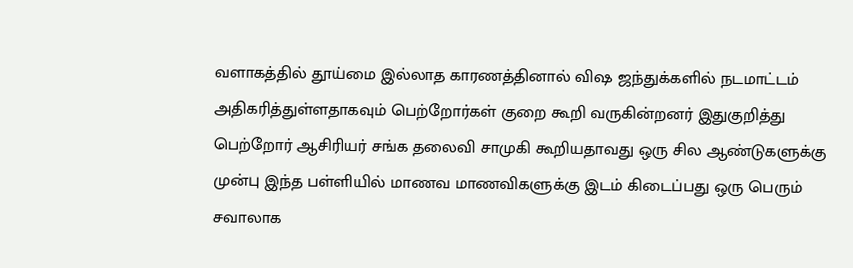வளாகத்தில் தூய்மை இல்லாத காரணத்தினால் விஷ ஜந்துக்களில் நடமாட்டம் அதிகரித்துள்ளதாகவும் பெற்றோர்கள் குறை கூறி வருகின்றனர் இதுகுறித்து பெற்றோர் ஆசிரியர் சங்க தலைவி சாமுகி கூறியதாவது ஒரு சில ஆண்டுகளுக்கு முன்பு இந்த பள்ளியில் மாணவ மாணவிகளுக்கு இடம் கிடைப்பது ஒரு பெரும்  சவாலாக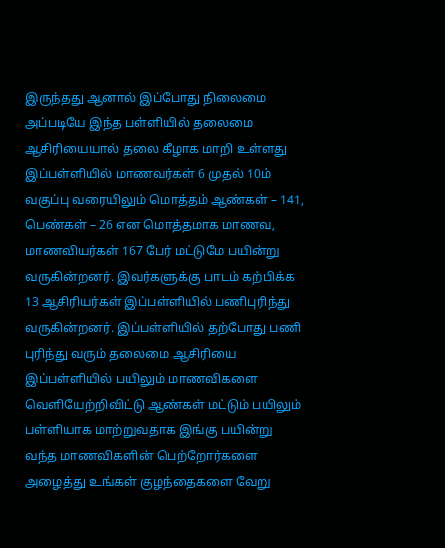இருந்தது ஆனால் இப்போது நிலைமை அப்படியே இந்த பள்ளியில் தலைமை ஆசிரியையால் தலை கீழாக மாறி உள்ளது இப்பள்ளியில் மாணவர்கள் 6 முதல் 10ம் வகுப்பு வரையிலும் மொத்தம் ஆண்கள் – 141, பெண்கள் – 26 என மொத்தமாக மாணவ, மாணவியர்கள் 167 பேர் மட்டுமே பயின்று வருகின்றனர். இவர்களுக்கு பாடம் கற்பிக்க 13 ஆசிரியர்கள் இப்பள்ளியில் பணிபுரிந்து வருகின்றனர். இப்பள்ளியில் தற்போது பணி புரிந்து வரும் தலைமை ஆசிரியை இப்பள்ளியில் பயிலும் மாணவிகளை வெளியேற்றிவிட்டு ஆண்கள் மட்டும் பயிலும் பள்ளியாக மாற்றுவதாக இங்கு பயின்று வந்த மாணவிகளின் பெற்றோர்களை அழைத்து உங்கள் குழந்தைகளை வேறு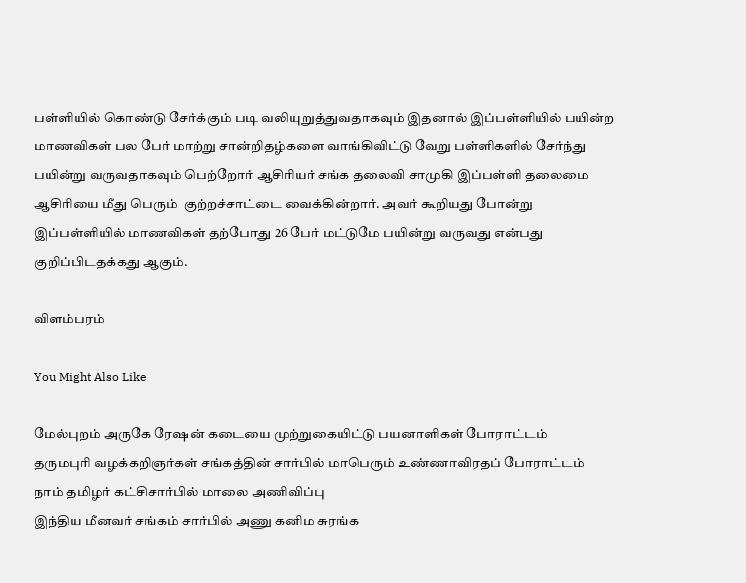பள்ளியில் கொண்டு சேர்க்கும் படி வலியுறுத்துவதாகவும் இதனால் இப்பள்ளியில் பயின்ற மாணவிகள் பல பேர் மாற்று சான்றிதழ்களை வாங்கிவிட்டு வேறு பள்ளிகளில் சேர்ந்து பயின்று வருவதாகவும் பெற்றோர் ஆசிரியர் சங்க தலைவி சாமுகி இப்பள்ளி தலைமை ஆசிரியை மீது பெரும்  குற்றச்சாட்டை வைக்கின்றார். அவர் கூறியது போன்று இப்பள்ளியில் மாணவிகள் தற்போது 26 பேர் மட்டுமே பயின்று வருவது என்பது குறிப்பிடதக்கது ஆகும்.

விளம்பரம்

You Might Also Like

மேல்புறம் அருகே ரேஷன் கடையை முற்றுகையிட்டு பயனாளிகள் போராட்டம்
தருமபுரி வழக்கறிஞர்கள் சங்கத்தின் சார்பில் மாபெரும் உண்ணாவிரதப் போராட்டம்
நாம் தமிழர் கட்சிசார்பில் மாலை அணிவிப்பு
இந்திய மீனவர் சங்கம் சார்பில் அணு கனிம சுரங்க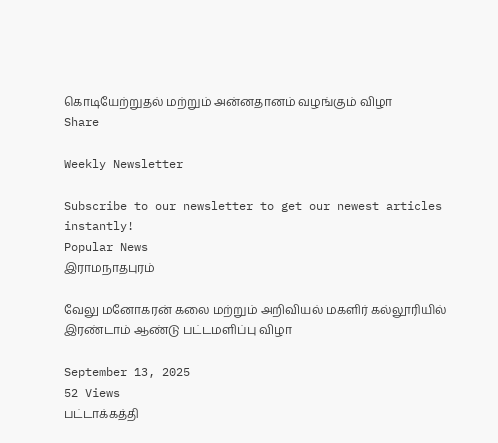கொடியேற்றுதல் மற்றும் அன்னதானம் வழங்கும் விழா
Share

Weekly Newsletter

Subscribe to our newsletter to get our newest articles instantly!
Popular News
இராமநாதபுரம்

வேலு மனோகரன் கலை மற்றும் அறிவியல் மகளிர் கல்லூரியில் இரண்டாம் ஆண்டு பட்டமளிப்பு விழா

September 13, 2025
52 Views
பட்டாக்கத்தி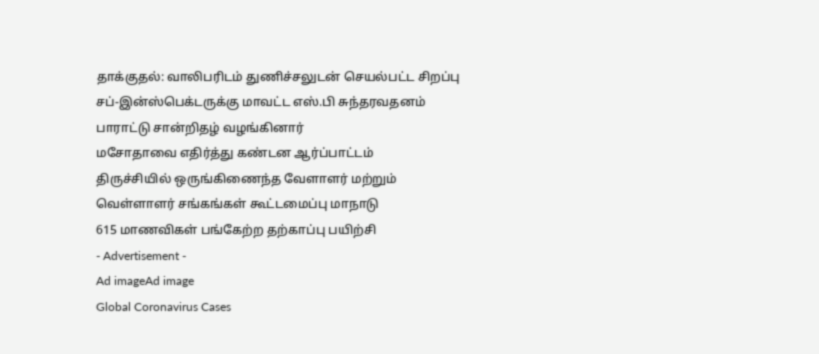தாக்குதல்: வாலிபரிடம் துணிச்சலுடன் செயல்பட்ட சிறப்பு சப்-இன்ஸ்பெக்டருக்கு மாவட்ட எஸ்.பி சுந்தரவதனம் பாராட்டு சான்றிதழ் வழங்கினார்
மசோதாவை எதிர்த்து கண்டன ஆர்ப்பாட்டம்
திருச்சியில் ஒருங்கிணைந்த வேளாளர் மற்றும் வெள்ளாளர் சங்கங்கள் கூட்டமைப்பு மாநாடு
615 மாணவிகள் பங்கேற்ற தற்காப்பு பயிற்சி
- Advertisement -
Ad imageAd image
Global Coronavirus Cases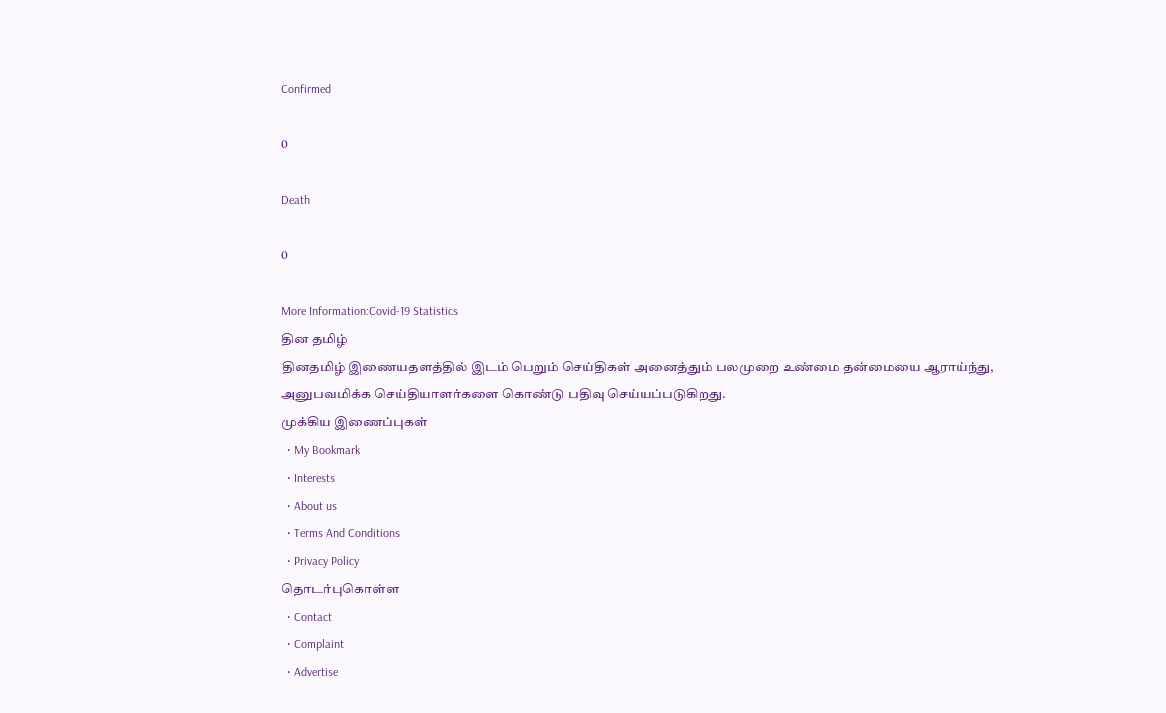Confirmed

0

Death

0

More Information:Covid-19 Statistics
தின தமிழ்
தினதமிழ் இணையதளத்தில் இடம் பெறும் செய்திகள் அனைத்தும் பலமுறை உண்மை தன்மையை ஆராய்ந்து, அனுபவமிக்க செய்தியாளர்களை கொண்டு பதிவு செய்யப்படுகிறது.
முக்கிய இணைப்புகள்
  • My Bookmark
  • Interests
  • About us
  • Terms And Conditions
  • Privacy Policy
தொடர்புகொள்ள
  • Contact
  • Complaint
  • Advertise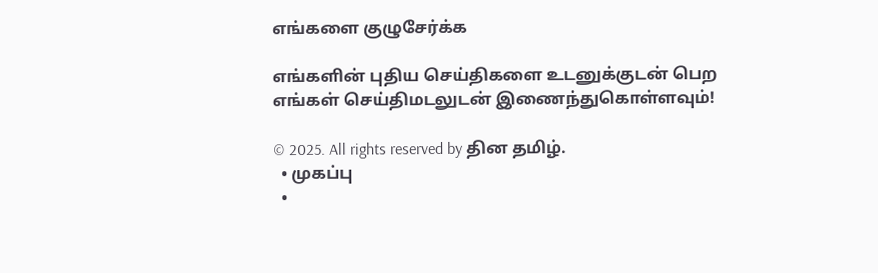எங்களை குழுசேர்க்க

எங்களின் புதிய செய்திகளை உடனுக்குடன் பெற எங்கள் செய்திமடலுடன் இணைந்துகொள்ளவும்!

© 2025. All rights reserved by தின தமிழ்.
  • முகப்பு
  •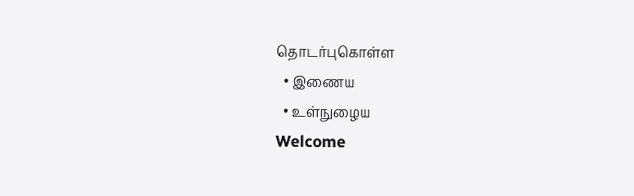தொடர்புகொள்ள
  • இணைய
  • உள்நுழைய
Welcome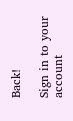Back!

Sign in to your account